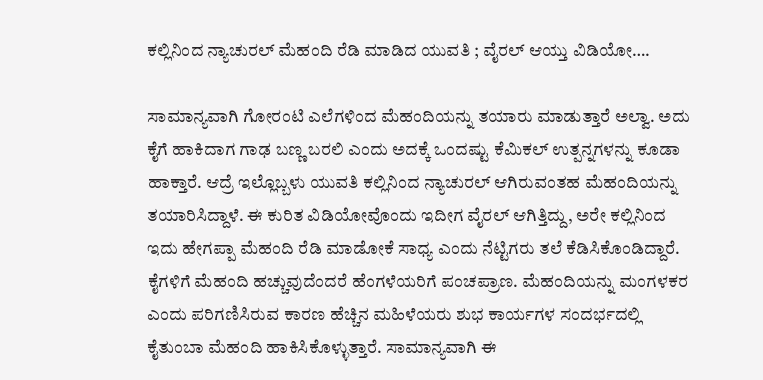ಕಲ್ಲಿನಿಂದ ನ್ಯಾಚುರಲ್ ಮೆಹಂದಿ ರೆಡಿ ಮಾಡಿದ ಯುವತಿ ; ವೈರಲ್ ಆಯ್ತು ವಿಡಿಯೋ….

ಸಾಮಾನ್ಯವಾಗಿ ಗೋರಂಟಿ ಎಲೆಗಳಿಂದ ಮೆಹಂದಿಯನ್ನು ತಯಾರು ಮಾಡುತ್ತಾರೆ ಅಲ್ವಾ. ಅದು ಕೈಗೆ ಹಾಕಿದಾಗ ಗಾಢ ಬಣ್ಣ ಬರಲಿ ಎಂದು ಅದಕ್ಕೆ ಒಂದಷ್ಟು ಕೆಮಿಕಲ್ ಉತ್ಪನ್ನಗಳನ್ನು ಕೂಡಾ ಹಾಕ್ತಾರೆ. ಆದ್ರೆ ಇಲ್ಲೊಬ್ಬಳು ಯುವತಿ ಕಲ್ಲಿನಿಂದ ನ್ಯಾಚುರಲ್ ಆಗಿರುವಂತಹ ಮೆಹಂದಿಯನ್ನು ತಯಾರಿಸಿದ್ದಾಳೆ. ಈ ಕುರಿತ ವಿಡಿಯೋವೊಂದು ಇದೀಗ ವೈರಲ್ ಆಗಿತ್ತಿದ್ದು, ಅರೇ ಕಲ್ಲಿನಿಂದ ಇದು ಹೇಗಪ್ಪಾ ಮೆಹಂದಿ ರೆಡಿ ಮಾಡೋಕೆ ಸಾಧ್ಯ ಎಂದು ನೆಟ್ಟಿಗರು ತಲೆ ಕೆಡಿಸಿಕೊಂಡಿದ್ದಾರೆ. ಕೈಗಳಿಗೆ ಮೆಹಂದಿ ಹಚ್ಚುವುದೆಂದರೆ ಹೆಂಗಳೆಯರಿಗೆ ಪಂಚಪ್ರಾಣ. ಮೆಹಂದಿಯನ್ನು ಮಂಗಳಕರ ಎಂದು ಪರಿಗಣಿಸಿರುವ ಕಾರಣ ಹೆಚ್ಚಿನ ಮಹಿಳೆಯರು ಶುಭ ಕಾರ್ಯಗಳ ಸಂದರ್ಭದಲ್ಲಿ ಕೈತುಂಬಾ ಮೆಹಂದಿ ಹಾಕಿಸಿಕೊಳ್ಳುತ್ತಾರೆ. ಸಾಮಾನ್ಯವಾಗಿ ಈ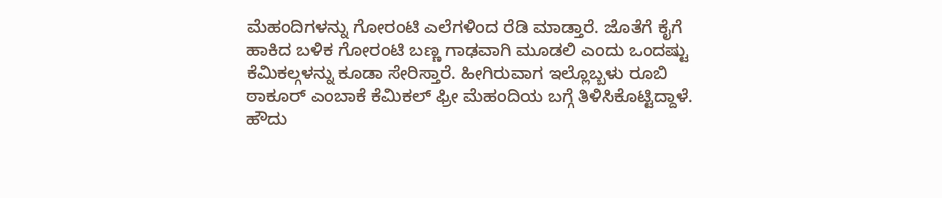ಮೆಹಂದಿಗಳನ್ನು ಗೋರಂಟಿ ಎಲೆಗಳಿಂದ ರೆಡಿ ಮಾಡ್ತಾರೆ. ಜೊತೆಗೆ ಕೈಗೆ ಹಾಕಿದ ಬಳಿಕ ಗೋರಂಟಿ ಬಣ್ಣ ಗಾಢವಾಗಿ ಮೂಡಲಿ ಎಂದು ಒಂದಷ್ಟು ಕೆಮಿಕಲ್ಗಳನ್ನು ಕೂಡಾ ಸೇರಿಸ್ತಾರೆ. ಹೀಗಿರುವಾಗ ಇಲ್ಲೊಬ್ಬಳು ರೂಬಿ ಠಾಕೂರ್ ಎಂಬಾಕೆ ಕೆಮಿಕಲ್ ಫ್ರೀ ಮೆಹಂದಿಯ ಬಗ್ಗೆ ತಿಳಿಸಿಕೊಟ್ಟಿದ್ದಾಳೆ. ಹೌದು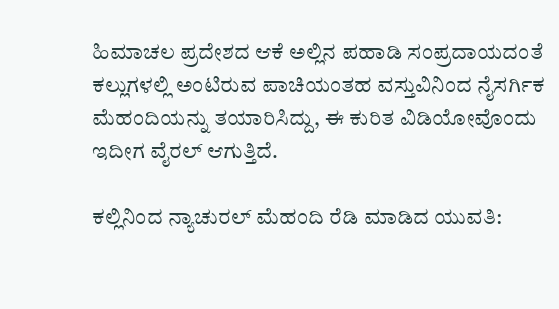ಹಿಮಾಚಲ ಪ್ರದೇಶದ ಆಕೆ ಅಲ್ಲಿನ ಪಹಾಡಿ ಸಂಪ್ರದಾಯದಂತೆ ಕಲ್ಲುಗಳಲ್ಲಿ ಅಂಟಿರುವ ಪಾಚಿಯಂತಹ ವಸ್ತುವಿನಿಂದ ನೈಸರ್ಗಿಕ ಮೆಹಂದಿಯನ್ನು ತಯಾರಿಸಿದ್ದು, ಈ ಕುರಿತ ವಿಡಿಯೋವೊಂದು ಇದೀಗ ವೈರಲ್ ಆಗುತ್ತಿದೆ.

ಕಲ್ಲಿನಿಂದ ನ್ಯಾಚುರಲ್ ಮೆಹಂದಿ ರೆಡಿ ಮಾಡಿದ ಯುವತಿ: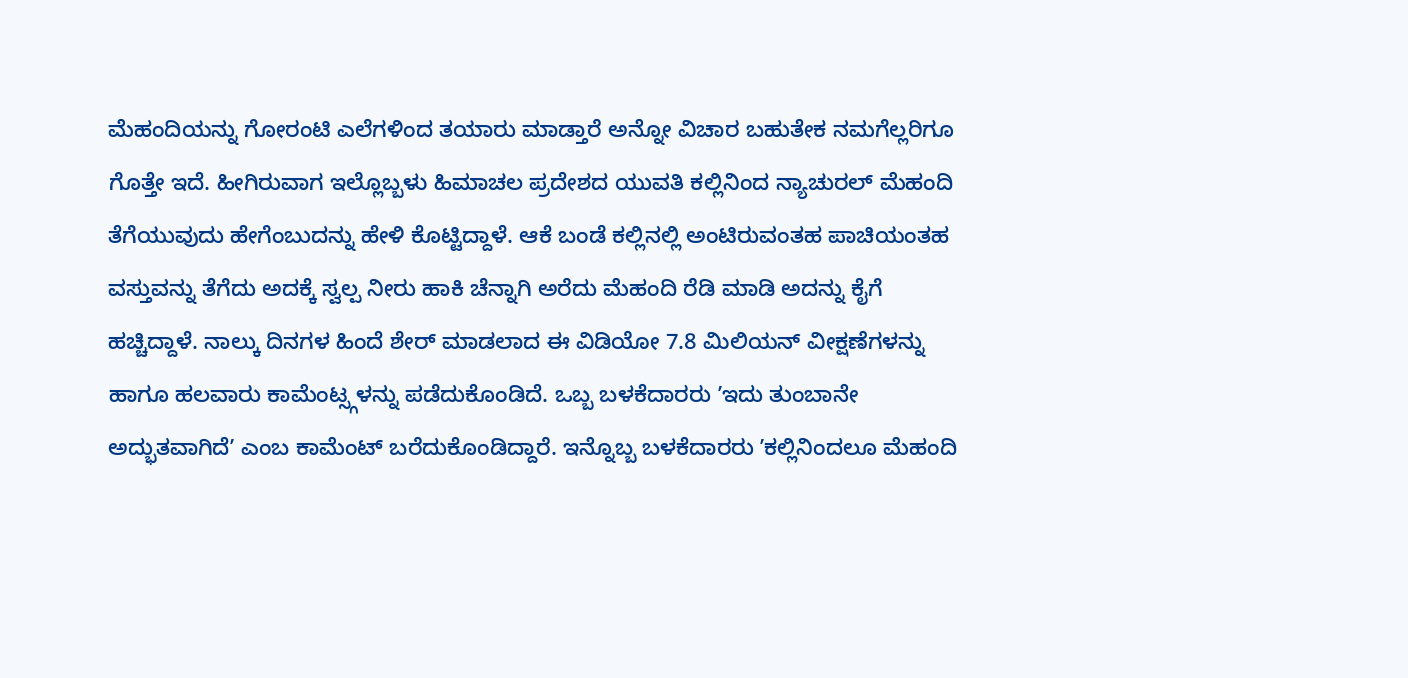ಮೆಹಂದಿಯನ್ನು ಗೋರಂಟಿ ಎಲೆಗಳಿಂದ ತಯಾರು ಮಾಡ್ತಾರೆ ಅನ್ನೋ ವಿಚಾರ ಬಹುತೇಕ ನಮಗೆಲ್ಲರಿಗೂ ಗೊತ್ತೇ ಇದೆ. ಹೀಗಿರುವಾಗ ಇಲ್ಲೊಬ್ಬಳು ಹಿಮಾಚಲ ಪ್ರದೇಶದ ಯುವತಿ ಕಲ್ಲಿನಿಂದ ನ್ಯಾಚುರಲ್ ಮೆಹಂದಿ ತೆಗೆಯುವುದು ಹೇಗೆಂಬುದನ್ನು ಹೇಳಿ ಕೊಟ್ಟಿದ್ದಾಳೆ. ಆಕೆ ಬಂಡೆ ಕಲ್ಲಿನಲ್ಲಿ ಅಂಟಿರುವಂತಹ ಪಾಚಿಯಂತಹ ವಸ್ತುವನ್ನು ತೆಗೆದು ಅದಕ್ಕೆ ಸ್ವಲ್ಪ ನೀರು ಹಾಕಿ ಚೆನ್ನಾಗಿ ಅರೆದು ಮೆಹಂದಿ ರೆಡಿ ಮಾಡಿ ಅದನ್ನು ಕೈಗೆ ಹಚ್ಚಿದ್ದಾಳೆ. ನಾಲ್ಕು ದಿನಗಳ ಹಿಂದೆ ಶೇರ್ ಮಾಡಲಾದ ಈ ವಿಡಿಯೋ 7.8 ಮಿಲಿಯನ್ ವೀಕ್ಷಣೆಗಳನ್ನು ಹಾಗೂ ಹಲವಾರು ಕಾಮೆಂಟ್ಸ್ಗಳನ್ನು ಪಡೆದುಕೊಂಡಿದೆ. ಒಬ್ಬ ಬಳಕೆದಾರರು ʼಇದು ತುಂಬಾನೇ ಅದ್ಭುತವಾಗಿದೆʼ ಎಂಬ ಕಾಮೆಂಟ್ ಬರೆದುಕೊಂಡಿದ್ದಾರೆ. ಇನ್ನೊಬ್ಬ ಬಳಕೆದಾರರು ʼಕಲ್ಲಿನಿಂದಲೂ ಮೆಹಂದಿ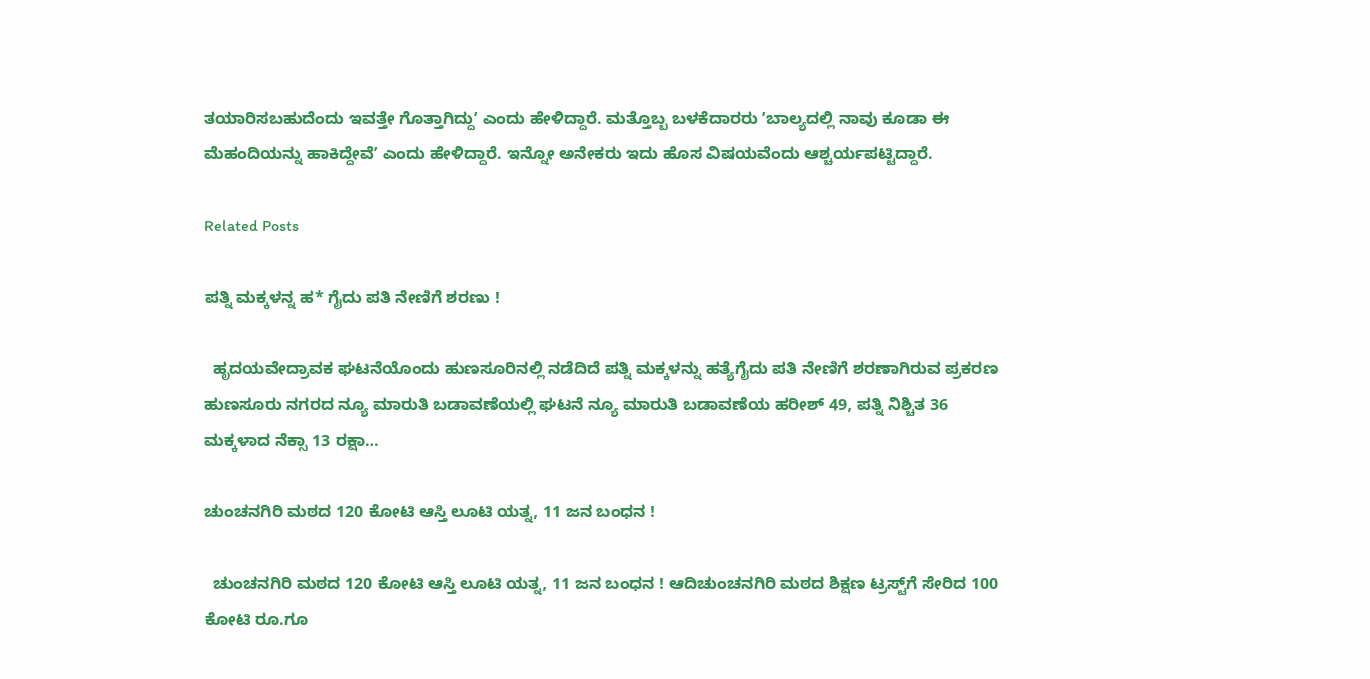ತಯಾರಿಸಬಹುದೆಂದು ಇವತ್ತೇ ಗೊತ್ತಾಗಿದ್ದುʼ ಎಂದು ಹೇಳಿದ್ದಾರೆ. ಮತ್ತೊಬ್ಬ ಬಳಕೆದಾರರು ʼಬಾಲ್ಯದಲ್ಲಿ ನಾವು ಕೂಡಾ ಈ ಮೆಹಂದಿಯನ್ನು ಹಾಕಿದ್ದೇವೆʼ ಎಂದು ಹೇಳಿದ್ದಾರೆ. ಇನ್ನೋ ಅನೇಕರು ಇದು ಹೊಸ ವಿಷಯವೆಂದು ಆಶ್ಚರ್ಯಪಟ್ಟಿದ್ದಾರೆ.

Related Posts

ಪತ್ನಿ ಮಕ್ಕಳನ್ನ ಹ* ಗೈದು ಪತಿ ನೇಣಿಗೆ ಶರಣು !

  ಹೃದಯವೇದ್ರಾವಕ ಘಟನೆಯೊಂದು ಹುಣಸೂರಿನಲ್ಲಿ ನಡೆದಿದೆ ಪತ್ನಿ ಮಕ್ಕಳನ್ನು ಹತ್ಯೆಗೈದು ಪತಿ ನೇಣಿಗೆ ಶರಣಾಗಿರುವ ಪ್ರಕರಣ ಹುಣಸೂರು ನಗರದ ನ್ಯೂ ಮಾರುತಿ ಬಡಾವಣೆಯಲ್ಲಿ ಘಟನೆ ನ್ಯೂ ಮಾರುತಿ ಬಡಾವಣೆಯ ಹರೀಶ್ 49, ಪತ್ನಿ ನಿಶ್ಚಿತ 36 ಮಕ್ಕಳಾದ ನೆಕ್ಸಾ 13 ರಕ್ಷಾ…

ಚುಂಚನಗಿರಿ ಮಠದ 120 ಕೋಟಿ ಆಸ್ತಿ ಲೂಟಿ ಯತ್ನ, 11 ಜನ ಬಂಧನ !

  ಚುಂಚನಗಿರಿ ಮಠದ 120 ಕೋಟಿ ಆಸ್ತಿ ಲೂಟಿ ಯತ್ನ, 11 ಜನ ಬಂಧನ ! ಆದಿಚುಂಚನಗಿರಿ ಮಠದ ಶಿಕ್ಷಣ ಟ್ರಸ್ಟ್‌ಗೆ ಸೇರಿದ 100 ಕೋಟಿ ರೂ.ಗೂ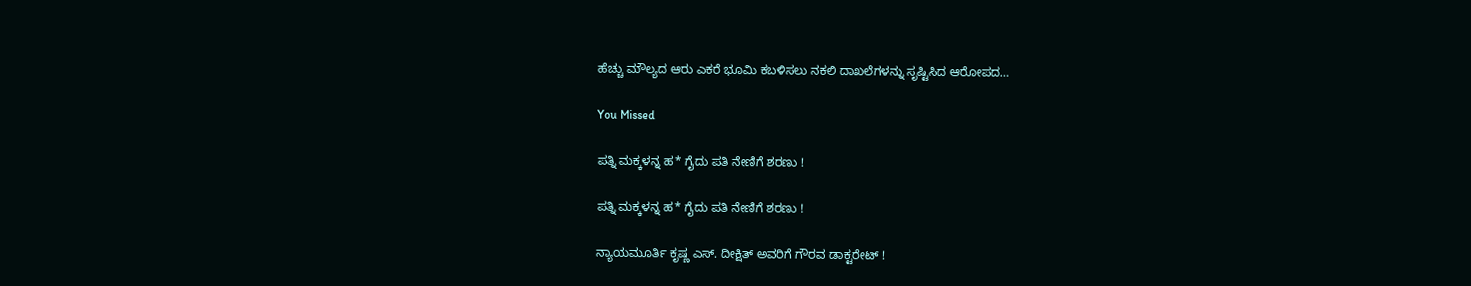ಹೆಚ್ಚು ಮೌಲ್ಯದ ಆರು ಎಕರೆ ಭೂಮಿ ಕಬಳಿಸಲು ನಕಲಿ ದಾಖಲೆಗಳನ್ನು ಸೃಷ್ಟಿಸಿದ ಆರೋಪದ…

You Missed

ಪತ್ನಿ ಮಕ್ಕಳನ್ನ ಹ* ಗೈದು ಪತಿ ನೇಣಿಗೆ ಶರಣು !

ಪತ್ನಿ ಮಕ್ಕಳನ್ನ ಹ* ಗೈದು ಪತಿ ನೇಣಿಗೆ ಶರಣು !

ನ್ಯಾಯಮೂರ್ತಿ ಕೃಷ್ಣ ಎಸ್. ದೀಕ್ಷಿತ್ ಅವರಿಗೆ ಗೌರವ ಡಾಕ್ಟರೇಟ್ !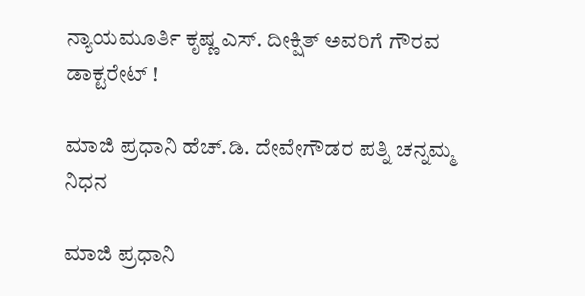ನ್ಯಾಯಮೂರ್ತಿ ಕೃಷ್ಣ ಎಸ್. ದೀಕ್ಷಿತ್ ಅವರಿಗೆ ಗೌರವ ಡಾಕ್ಟರೇಟ್ !

ಮಾಜಿ ಪ್ರಧಾನಿ ಹೆಚ್.ಡಿ. ದೇವೇಗೌಡರ ಪತ್ನಿ ಚನ್ನಮ್ಮ ನಿಧನ

ಮಾಜಿ ಪ್ರಧಾನಿ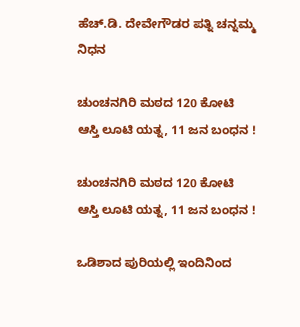ಹೆಚ್.ಡಿ. ದೇವೇಗೌಡರ ಪತ್ನಿ ಚನ್ನಮ್ಮ ನಿಧನ

ಚುಂಚನಗಿರಿ ಮಠದ 120 ಕೋಟಿ ಆಸ್ತಿ ಲೂಟಿ ಯತ್ನ, 11 ಜನ ಬಂಧನ !

ಚುಂಚನಗಿರಿ ಮಠದ 120 ಕೋಟಿ ಆಸ್ತಿ ಲೂಟಿ ಯತ್ನ, 11 ಜನ ಬಂಧನ !

ಒಡಿಶಾದ ಪುರಿಯಲ್ಲಿ ಇಂದಿನಿಂದ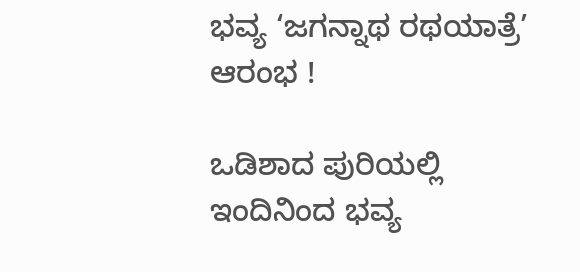ಭವ್ಯ ‘ಜಗನ್ನಾಥ ರಥಯಾತ್ರೆ’ ಆರಂಭ !

ಒಡಿಶಾದ ಪುರಿಯಲ್ಲಿ ಇಂದಿನಿಂದ ಭವ್ಯ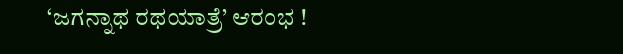‘ಜಗನ್ನಾಥ ರಥಯಾತ್ರೆ’ ಆರಂಭ !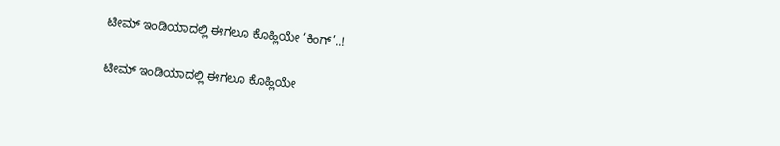ಟೀಮ್ ಇಂಡಿಯಾದಲ್ಲಿ ಈಗಲೂ ಕೊಹ್ಲಿಯೇ ‘ಕಿಂಗ್’..!

ಟೀಮ್ ಇಂಡಿಯಾದಲ್ಲಿ ಈಗಲೂ ಕೊಹ್ಲಿಯೇ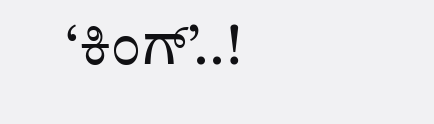‘ಕಿಂಗ್’..!